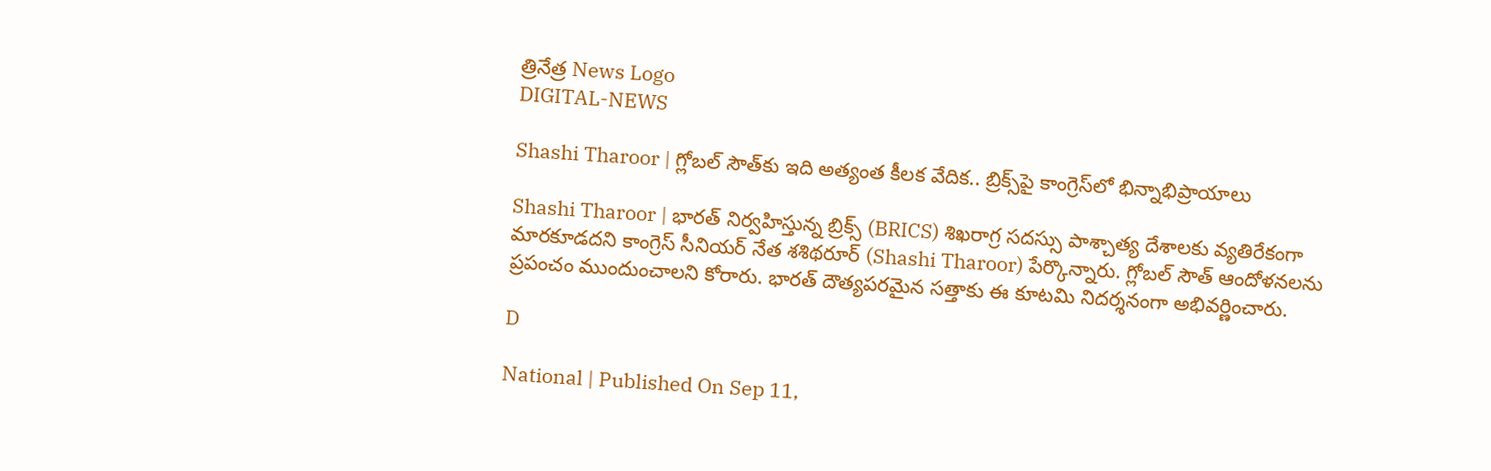త్రినేత్ర News Logo
DIGITAL-NEWS

Shashi Tharoor | గ్లోబ‌ల్ సౌత్‌కు ఇది అత్యంత కీల‌క వేదిక.. బ్రిక్స్‌పై కాంగ్రెస్‌లో భిన్నాభిప్రాయాలు

Shashi Tharoor | భారత్ నిర్వహిస్తున్న బ్రిక్స్ (BRICS) శిఖరాగ్ర సదస్సు పాశ్చాత్య దేశాలకు వ్యతిరేకంగా మార‌కూడ‌ద‌ని కాంగ్రెస్ సీనియ‌ర్ నేత శ‌శిథ‌రూర్ (Shashi Tharoor) పేర్కొన్నారు. గ్లోబ‌ల్ సౌత్ ఆందోళ‌న‌ల‌ను ప్ర‌పంచం ముందుంచాల‌ని కోరారు. భార‌త్ దౌత్య‌ప‌ర‌మైన స‌త్తాకు ఈ కూట‌మి నిద‌ర్శ‌నంగా అభివ‌ర్ణించారు.

D

National | Published On Sep 11,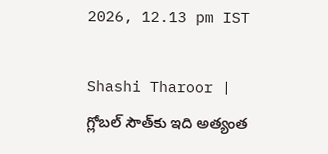2026, 12.13 pm IST

Shashi Tharoor | గ్లోబ‌ల్ సౌత్‌కు ఇది అత్యంత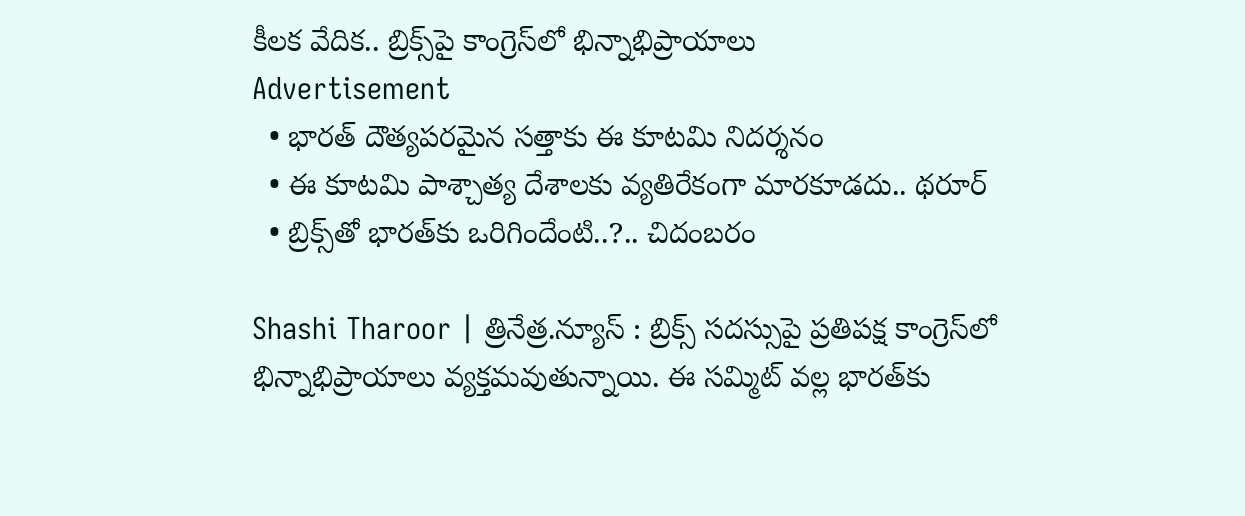కీల‌క వేదిక.. బ్రిక్స్‌పై కాంగ్రెస్‌లో భిన్నాభిప్రాయాలు
Advertisement
  • భార‌త్ దౌత్య‌ప‌ర‌మైన స‌త్తాకు ఈ కూట‌మి నిద‌ర్శ‌నం
  • ఈ కూటమి పాశ్చాత్య దేశాలకు వ్యతిరేకంగా మార‌కూడ‌దు.. థ‌రూర్‌
  • బ్రిక్స్‌తో భారత్‌కు ఒరిగిందేంటి..?.. చిదంబ‌రం

Shashi Tharoor | త్రినేత్ర‌.న్యూస్ : బ్రిక్స్ స‌ద‌స్సుపై ప్ర‌తిప‌క్ష కాంగ్రెస్‌లో భిన్నాభిప్రాయాలు వ్య‌క్త‌మ‌వుతున్నాయి. ఈ స‌మ్మిట్ వ‌ల్ల భార‌త్‌కు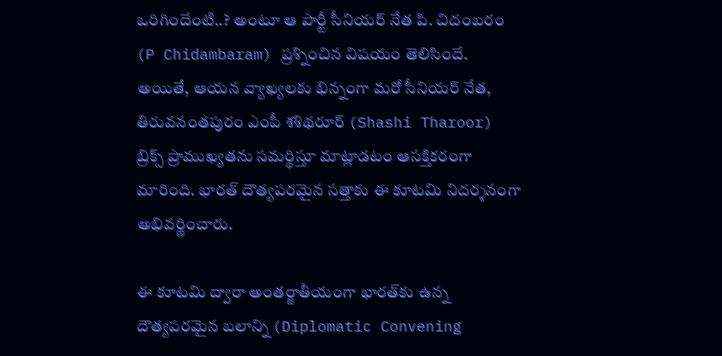ఒరిగిందేంటి..? అంటూ ఆ పార్టీ సీనియ‌ర్ నేత పి. చిదంబ‌రం (P Chidambaram) ప్ర‌శ్నించిన విష‌యం తెలిసిందే. అయితే, ఆయ‌న వ్యాఖ్యలకు భిన్నంగా మ‌రో సీనియ‌ర్ నేత‌, తిరువ‌నంత‌పురం ఎంపీ శశిథరూర్ (Shashi Tharoor) బ్రిక్స్ ప్రాముఖ్యతను సమర్థిస్తూ మాట్లాడటం ఆస‌క్తిక‌రంగా మారింది. భార‌త్ దౌత్య‌ప‌ర‌మైన స‌త్తాకు ఈ కూట‌మి నిద‌ర్శ‌నంగా అభివ‌ర్ణించారు.

ఈ కూటమి ద్వారా అంతర్జాతీయంగా భారత్‌కు ఉన్న దౌత్యపరమైన బలాన్ని (Diplomatic Convening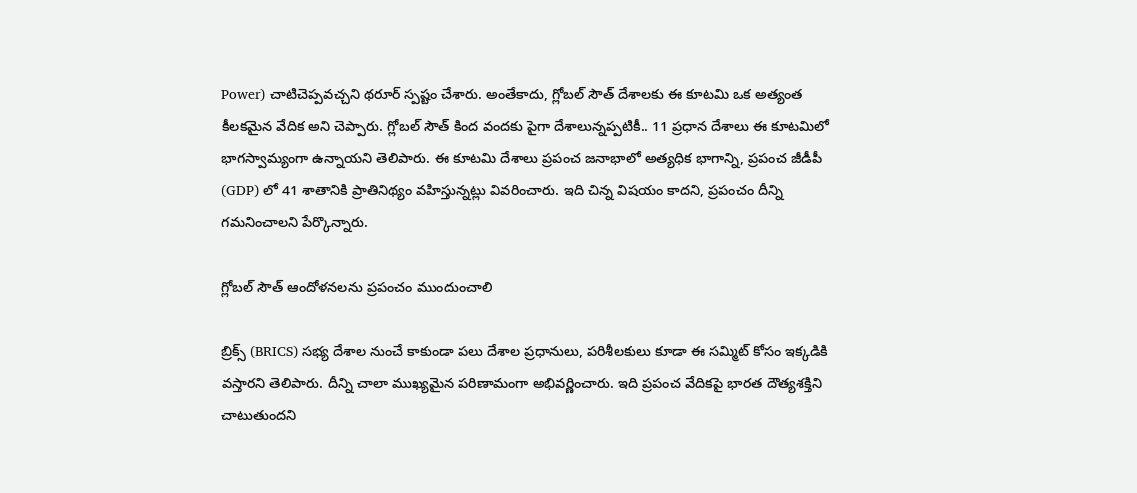Power) చాటిచెప్పవచ్చని థరూర్ స్పష్టం చేశారు. అంతేకాదు, గ్లోబల్ సౌత్ దేశాలకు ఈ కూటమి ఒక అత్యంత కీలకమైన వేదిక అని చెప్పారు. గ్లోబల్ సౌత్ కింద వందకు పైగా దేశాలున్నప్పటికీ.. 11 ప్రధాన దేశాలు ఈ కూట‌మిలో భాగస్వామ్యంగా ఉన్నాయని తెలిపారు. ఈ కూటమి దేశాలు ప్రపంచ జనాభాలో అత్యధిక భాగాన్ని, ప్రపంచ జీడీపీ (GDP) లో 41 శాతానికి ప్రాతినిథ్యం వ‌హిస్తున్న‌ట్లు వివ‌రించారు. ఇది చిన్న విషయం కాదని, ప్రపంచం దీన్ని గమనించాలని పేర్కొన్నారు.

గ్లోబ‌ల్ సౌత్ ఆందోళ‌న‌ల‌ను ప్ర‌పంచం ముందుంచాలి

బ్రిక్స్ (BRICS) సభ్య దేశాల నుంచే కాకుండా ప‌లు దేశాల ప్ర‌ధానులు, ప‌రిశీల‌కులు కూడా ఈ స‌మ్మిట్ కోసం ఇక్క‌డికి వ‌స్తార‌ని తెలిపారు. దీన్ని చాలా ముఖ్య‌మైన ప‌రిణామంగా అభివ‌ర్ణించారు. ఇది ప్ర‌పంచ వేదిక‌పై భార‌త దౌత్య‌శ‌క్తిని చాటుతుంద‌ని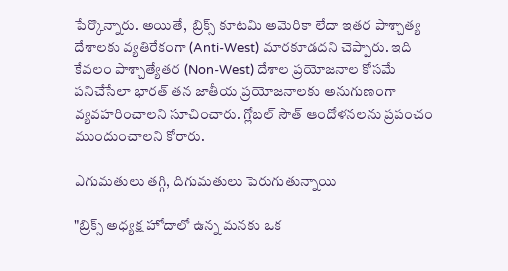పేర్కొన్నారు. అయితే,  బ్రిక్స్ కూటమి అమెరికా లేదా ఇతర పాశ్చాత్య దేశాలకు వ్యతిరేకంగా (Anti-West) మారకూడదని చెప్పారు. ఇది కేవలం పాశ్చాత్యేతర (Non-West) దేశాల ప్రయోజనాల కోసమే పనిచేసేలా భారత్ తన జాతీయ ప్రయోజనాలకు అనుగుణంగా వ్యవహరించాలని సూచించారు. గ్లోబ‌ల్ సౌత్ ఆందోళ‌న‌ల‌ను ప్ర‌పంచం ముందుంచాల‌ని కోరారు.

ఎగుమతులు తగ్గి, దిగుమతులు పెరుగుతున్నాయి

"బ్రిక్స్ అధ్యక్ష హోదాలో ఉన్న మనకు ఒక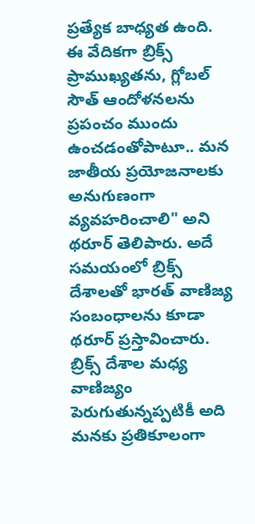ప్రత్యేక బాధ్యత ఉంది. ఈ వేదికగా బ్రిక్స్ ప్రాముఖ్యతను, గ్లోబల్ సౌత్ ఆందోళనలను ప్రపంచం ముందు ఉంచ‌డంతోపాటూ.. మన జాతీయ ప్రయోజనాలకు అనుగుణంగా వ్యవహరించాలి" అని థరూర్ తెలిపారు. అదే స‌మ‌యంలో బ్రిక్స్ దేశాల‌తో భార‌త్ వాణిజ్య సంబంధాల‌ను కూడా థ‌రూర్ ప్ర‌స్తావించారు. బ్రిక్స్ దేశాల మ‌ధ్య వాణిజ్యం పెరుగుతున్న‌ప్ప‌టికీ అది మ‌న‌కు ప్ర‌తికూలంగా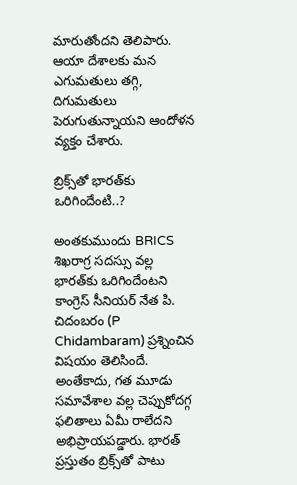మారుతోంద‌ని తెలిపారు. ఆయా దేశాలకు మన ఎగుమతులు తగ్గి, దిగుమతులు పెరుగుతున్నాయ‌ని ఆందోళన వ్యక్తం చేశారు.

బ్రిక్స్‌తో భారత్‌కు ఒరిగిందేంటి..?

అంత‌కుముందు BRICS శిఖరాగ్ర సదస్సు వ‌ల్ల భార‌త్‌కు ఒరిగిందేంట‌ని కాంగ్రెస్ సీనియ‌ర్ నేత పి. చిదంబ‌రం (P Chidambaram) ప్ర‌శ్నించిన విష‌యం తెలిసిందే. అంతేకాదు, గ‌త మూడు స‌మావేశాల వ‌ల్ల చెప్పుకోద‌గ్గ ఫ‌లితాలు ఏమీ రాలేద‌ని అభిప్రాయ‌ప‌డ్డారు. భార‌త్ ప్ర‌స్తుతం బ్రిక్స్‌తో పాటు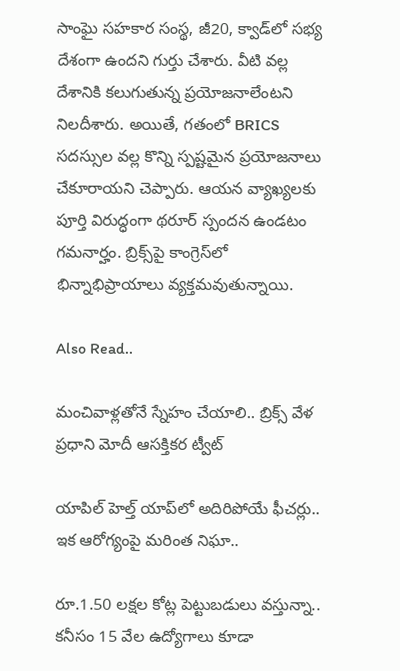సాంఘై స‌హ‌కార సంస్థ‌, జీ20, క్వాడ్‌లో స‌భ్య దేశంగా ఉంద‌ని గుర్తు చేశారు. వీటి వ‌ల్ల దేశానికి క‌లుగుతున్న ప్ర‌యోజ‌నాలేంట‌ని నిల‌దీశారు. అయితే, గతంలో BRICS సదస్సుల వల్ల కొన్ని స్పష్టమైన ప్రయోజనాలు చేకూరాయని చెప్పారు. ఆయ‌న వ్యాఖ్య‌ల‌కు పూర్తి విరుద్ధంగా థ‌రూర్ స్పంద‌న ఉండ‌టం గ‌మ‌నార్హం. బ్రిక్స్‌పై కాంగ్రెస్‌లో భిన్నాభిప్రాయాలు వ్య‌క్త‌మ‌వుతున్నాయి.

Also Read..

మంచివాళ్ల‌తోనే స్నేహం చేయాలి.. బ్రిక్స్ వేళ ప్ర‌ధాని మోదీ ఆస‌క్తిక‌ర ట్వీట్‌

యాపిల్ హెల్త్ యాప్‌లో అదిరిపోయే ఫీచర్లు.. ఇక ఆరోగ్యంపై మరింత నిఘా..

రూ.1.50 ల‌క్షల కోట్ల పెట్టుబ‌డులు వ‌స్తున్నా.. క‌నీసం 15 వేల ఉద్యోగాలు కూడా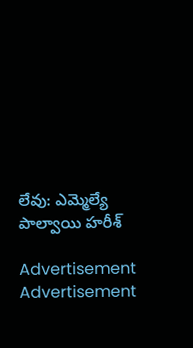లేవు: ఎమ్మెల్యే పాల్వాయి హ‌రీశ్

Advertisement
Advertisement